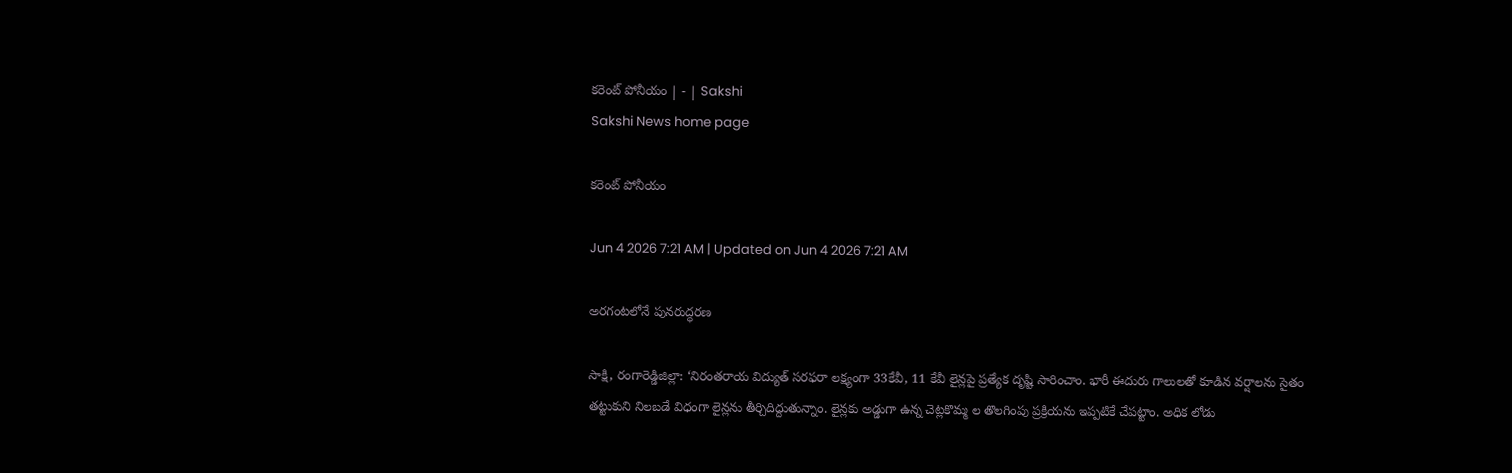కరెంట్‌ పోనీయం | - | Sakshi
Sakshi News home page

కరెంట్‌ పోనీయం

Jun 4 2026 7:21 AM | Updated on Jun 4 2026 7:21 AM

అరగంటలోనే పునరుద్ధరణ

సాక్షి, రంగారెడ్డిజిల్లా: ‘నిరంతరాయ విద్యుత్‌ సరఫరా లక్ష్యంగా 33కేవీ, 11 కేవీ లైన్లపై ప్రత్యేక దృష్టి సారించాం. భారీ ఈదురు గాలులతో కూడిన వర్షాలను సైతం తట్టుకుని నిలబడే విధంగా లైన్లను తీర్చిదిద్దుతున్నాం. లైన్లకు అడ్డుగా ఉన్న చెట్లకొమ్మ ల తొలగింపు ప్రక్రియను ఇప్పటికే చేపట్టాం. అధిక లోడు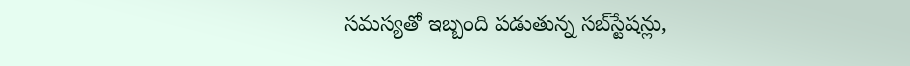సమస్యతో ఇబ్బంది పడుతున్న సబ్‌స్టేషన్లు,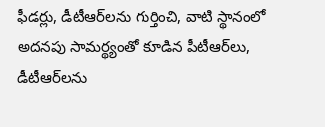ఫీడర్లు, డీటీఆర్‌లను గుర్తించి, వాటి స్థానంలో అదనపు సామర్థ్యంతో కూడిన పీటీఆర్‌లు, డీటీఆర్‌లను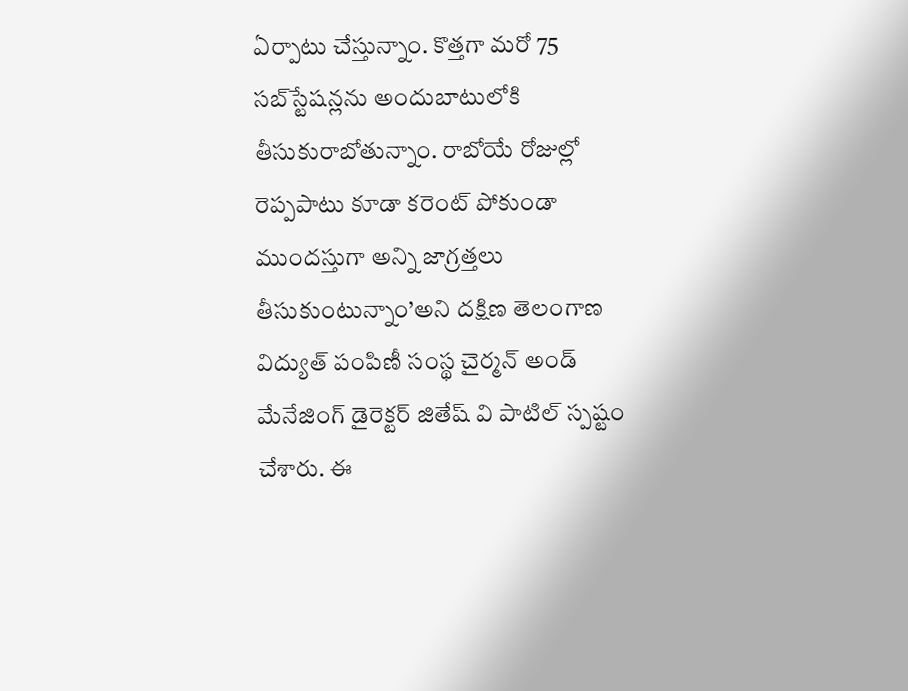ఏర్పాటు చేస్తున్నాం. కొత్తగా మరో 75 సబ్‌స్టేషన్లను అందుబాటులోకి తీసుకురాబోతున్నాం. రాబోయే రోజుల్లో రెప్పపాటు కూడా కరెంట్‌ పోకుండా ముందస్తుగా అన్ని జాగ్రత్తలు తీసుకుంటున్నాం’అని దక్షిణ తెలంగాణ విద్యుత్‌ పంపిణీ సంస్థ చైర్మన్‌ అండ్‌ మేనేజింగ్‌ డైరెక్టర్‌ జితేష్‌ వి పాటిల్‌ స్పష్టం చేశారు. ఈ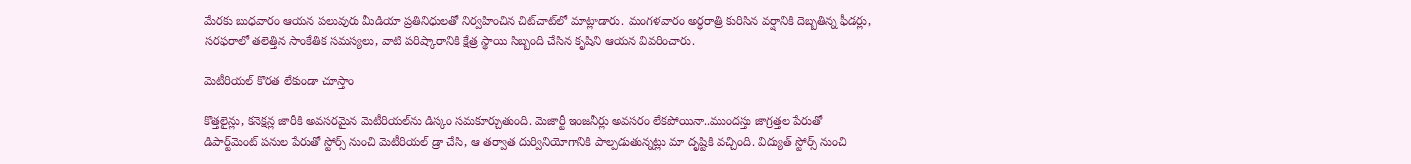మేరకు బుధవారం ఆయన పలువురు మీడియా ప్రతినిధులతో నిర్వహించిన చిట్‌చాట్‌లో మాట్లాడారు. మంగళవారం అర్ధరాత్రి కురిసిన వర్షానికి దెబ్బతిన్న ఫీడర్లు, సరఫరాలో తలెత్తిన సాంకేతిక సమస్యలు, వాటి పరిష్కారానికి క్షేత్ర స్థాయి సిబ్బంది చేసిన కృషిని ఆయన వివరించారు.

మెటీరియల్‌ కొరత లేకుండా చూస్తాం

కొత్తలైన్లు, కనెక్షన్ల జారీకి అవసరమైన మెటీరియల్‌ను డిస్కం సమకూర్చుతుంది. మెజార్టీ ఇంజనీర్లు అవసరం లేకపోయినా..ముందస్తు జాగ్రత్తల పేరుతో డిపార్ట్‌మెంట్‌ పనుల పేరుతో స్టోర్స్‌ నుంచి మెటీరియల్‌ డ్రా చేసి, ఆ తర్వాత దుర్వినియోగానికి పాల్పడుతున్నట్లు మా దృష్టికి వచ్చింది. విద్యుత్‌ స్టోర్స్‌ నుంచి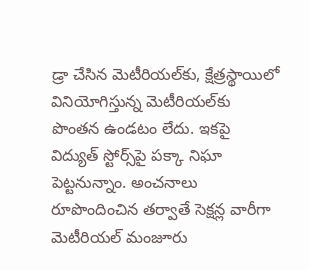డ్రా చేసిన మెటీరియల్‌కు, క్షేత్రస్థాయిలో వినియోగిస్తున్న మెటీరియల్‌కు పొంతన ఉండటం లేదు. ఇకపై విద్యుత్‌ స్టోర్స్‌పై పక్కా నిఘా పెట్టనున్నాం. అంచనాలు రూపొందించిన తర్వాతే సెక్షన్ల వారీగా మెటీరియల్‌ మంజూరు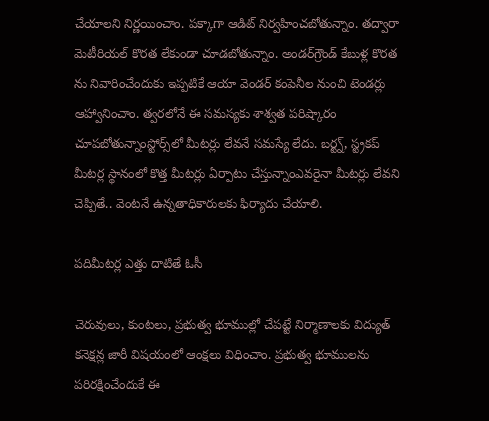చేయాలని నిర్ణయించాం. పక్కాగా ఆడిట్‌ నిర్వహించబోతున్నాం. తద్వారా మెటీరియల్‌ కొరత లేకుండా చూడబోతున్నాం. అండర్‌గ్రౌండ్‌ కేబుళ్ల కొరత ను నివారించేందుకు ఇప్పటికే ఆయా వెండర్‌ కంపెనీల నుంచి టెండర్లు ఆహ్వానించాం. త్వరలోనే ఈ సమస్యకు శాశ్వత పరిష్కారం చూపబోతున్నాంస్టోర్స్‌లో మీటర్లు లేవనే సమస్యే లేదు. బర్ట్న్‌, స్ట్రకప్‌ మీటర్ల స్థానంలో కొత్త మీటర్లు ఏర్పాటు చేస్తున్నాంఎవరైనా మీటర్లు లేవని చెప్పితే.. వెంటనే ఉన్నతాధికారులకు ఫిర్యాదు చేయాలి.

పదిమీటర్ల ఎత్తు దాటితే ఓసీ

చెరువులు, కుంటలు, ప్రభుత్వ భూముల్లో చేపట్టే నిర్మాణాలకు విద్యుత్‌ కనెక్షన్ల జారీ విషయంలో ఆంక్షలు విధించాం. ప్రభుత్వ భూములను పరిరక్షించేందుకే ఈ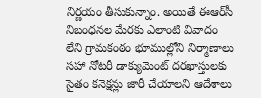నిర్ణయం తీసుకున్నాం. అయితే ఈఆర్‌సీ నిబంధనల మేరకు ఎలాంటి వివాదం లేని గ్రామకంఠం భూముల్లోని నిర్మాణాలు సహా నోటరీ డాక్యుమెంట్‌ దరఖాస్తులకు సైతం కనెక్షన్లు జారీ చేయాలని ఆదేశాలు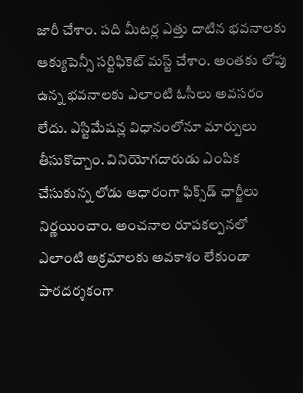జారీ చేశాం. పది మీటర్ల ఎత్తు దాటిన భవనాలకు ఆక్యుపెన్సీ సర్టిఫికెట్‌ మస్ట్‌ చేశాం. అంతకు లోపు ఉన్న భవనాలకు ఎలాంటి ఓసీలు అవసరం లేదు. ఎస్టిమేషన్ల విధానంలోనూ మార్పులు తీసుకొచ్చాం. వినియోగదారుడు ఎంపిక చేసుకున్న లోడు ఆధారంగా ఫిక్స్‌డ్‌ ఛార్జీలు నిర్ణయించాం. అంచనాల రూపకల్పనలో ఎలాంటి అక్రమాలకు అవకాశం లేకుండా పారదర్శకంగా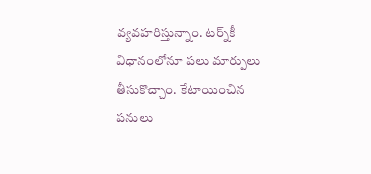వ్యవహరిస్తున్నాం. టర్న్‌కీ విధానంలోనూ పలు మార్పులు తీసుకొచ్చాం. కేటాయించిన పనులు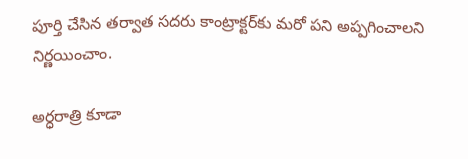పూర్తి చేసిన తర్వాత సదరు కాంట్రాక్టర్‌కు మరో పని అప్పగించాలని నిర్ణయించాం.

అర్ధరాత్రి కూడా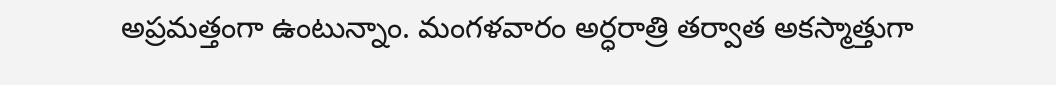అప్రమత్తంగా ఉంటున్నాం. మంగళవారం అర్ధరాత్రి తర్వాత అకస్మాత్తుగా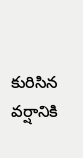కురిసిన వర్షానికి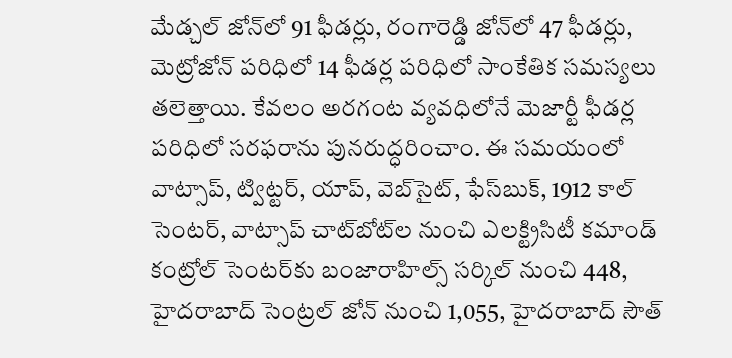మేడ్చల్‌ జోన్‌లో 91 ఫీడర్లు, రంగారెడ్డి జోన్‌లో 47 ఫీడర్లు, మెట్రోజోన్‌ పరిధిలో 14 ఫీడర్ల పరిధిలో సాంకేతిక సమస్యలు తలెత్తాయి. కేవలం అరగంట వ్యవధిలోనే మెజార్టీ ఫీడర్ల పరిధిలో సరఫరాను పునరుద్ధరించాం. ఈ సమయంలో వాట్సాప్‌, ట్విట్టర్‌, యాప్‌, వెబ్‌సైట్‌, ఫేస్‌బుక్‌, 1912 కాల్‌ సెంటర్‌, వాట్సాప్‌ చాట్‌బోట్‌ల నుంచి ఎలక్ట్రిసిటీ కమాండ్‌ కంట్రోల్‌ సెంటర్‌కు బంజారాహిల్స్‌ సర్కిల్‌ నుంచి 448, హైదరాబాద్‌ సెంట్రల్‌ జోన్‌ నుంచి 1,055, హైదరాబాద్‌ సౌత్‌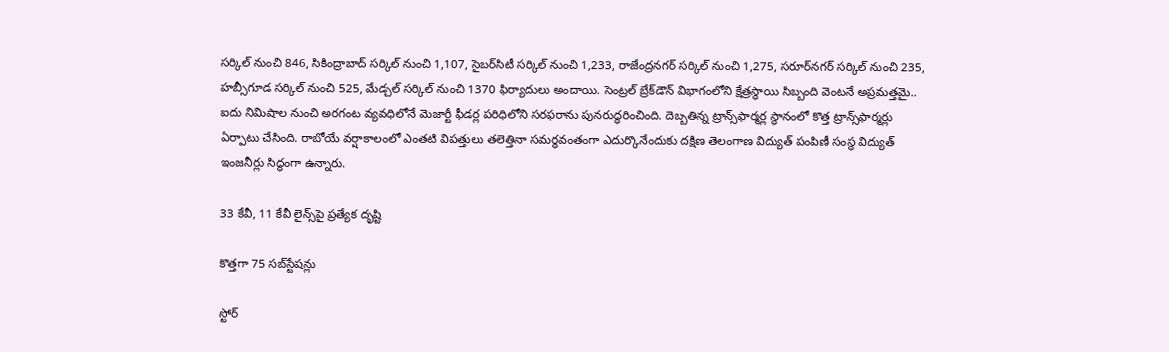సర్కిల్‌ నుంచి 846, సికింద్రాబాద్‌ సర్కిల్‌ నుంచి 1,107, సైబర్‌సిటీ సర్కిల్‌ నుంచి 1,233, రాజేంద్రనగర్‌ సర్కిల్‌ నుంచి 1,275, సరూర్‌నగర్‌ సర్కిల్‌ నుంచి 235, హబ్సీగూడ సర్కిల్‌ నుంచి 525, మేడ్చల్‌ సర్కిల్‌ నుంచి 1370 ఫిర్యాదులు అందాయి. సెంట్రల్‌ బ్రేక్‌డౌన్‌ విభాగంలోని క్షేత్రస్థాయి సిబ్బంది వెంటనే అప్రమత్తమై.. ఐదు నిమిషాల నుంచి అరగంట వ్యవధిలోనే మెజార్టీ ఫీడర్ల పరిధిలోని సరఫరాను పునరుద్ధరించింది. దెబ్బతిన్న ట్రాన్స్‌ఫార్మర్ల స్థానంలో కొత్త ట్రాన్స్‌ఫార్మర్లు ఏర్పాటు చేసింది. రాబోయే వర్షాకాలంలో ఎంతటి విపత్తులు తలెత్తినా సమర్థవంతంగా ఎదుర్కొనేందుకు దక్షిణ తెలంగాణ విద్యుత్‌ పంపిణీ సంస్థ విద్యుత్‌ ఇంజనీర్లు సిద్ధంగా ఉన్నారు.

33 కేవీ, 11 కేవీ లైన్స్‌పై ప్రత్యేక దృష్టి

కొత్తగా 75 సబ్‌స్టేషన్లు

స్టోర్‌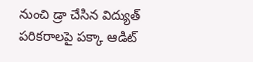నుంచి డ్రా చేసిన విద్యుత్‌ పరికరాలపై పక్కా ఆడిట్‌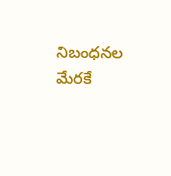నిబంధనల మేరకే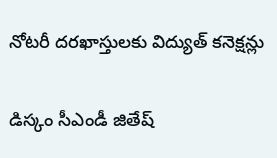నోటరీ దరఖాస్తులకు విద్యుత్‌ కనెక్షన్లు

డిస్కం సీఎండీ జితేష్‌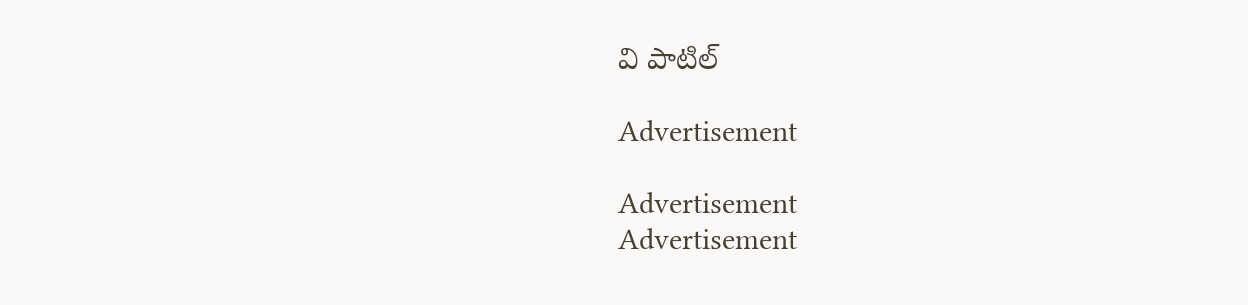వి పాటిల్‌

Advertisement

Advertisement
Advertisement